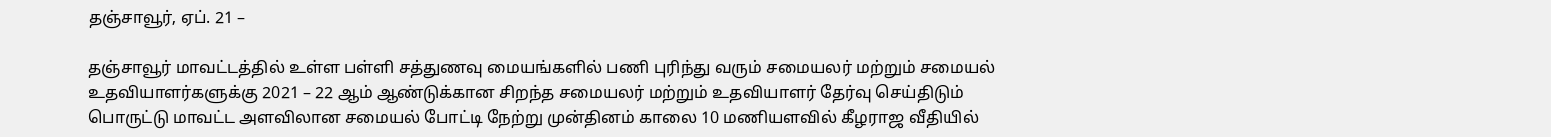தஞ்சாவூர், ஏப். 21 –

தஞ்சாவூர் மாவட்டத்தில் உள்ள பள்ளி சத்துணவு மையங்களில் பணி புரிந்து வரும் சமையலர் மற்றும் சமையல் உதவியாளர்களுக்கு 2021 – 22 ஆம் ஆண்டுக்கான சிறந்த சமையலர் மற்றும் உதவியாளர் தேர்வு செய்திடும் பொருட்டு மாவட்ட அளவிலான சமையல் போட்டி நேற்று முன்தினம் காலை 10 மணியளவில் கீழராஜ வீதியில்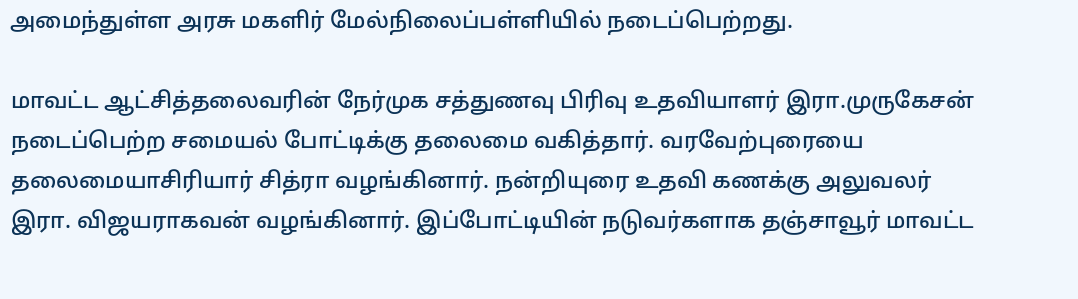அமைந்துள்ள அரசு மகளிர் மேல்நிலைப்பள்ளியில் நடைப்பெற்றது.

மாவட்ட ஆட்சித்தலைவரின் நேர்முக சத்துணவு பிரிவு உதவியாளர் இரா.முருகேசன் நடைப்பெற்ற சமையல் போட்டிக்கு தலைமை வகித்தார். வரவேற்புரையை தலைமையாசிரியார் சித்ரா வழங்கினார். நன்றியுரை உதவி கணக்கு அலுவலர் இரா. விஜயராகவன் வழங்கினார். இப்போட்டியின் நடுவர்களாக தஞ்சாவூர் மாவட்ட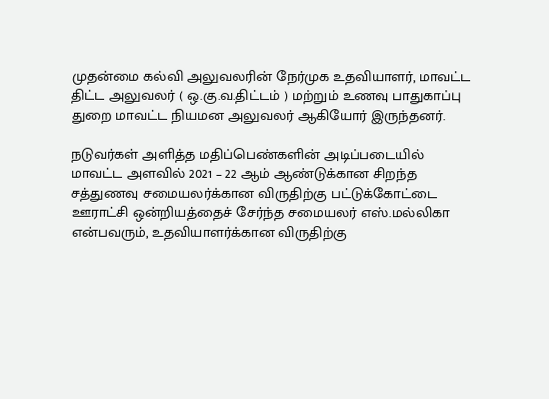முதன்மை கல்வி அலுவலரின் நேர்முக உதவியாளர், மாவட்ட திட்ட அலுவலர் ( ஒ.கு.வ.திட்டம் ) மற்றும் உணவு பாதுகாப்பு துறை மாவட்ட நியமன அலுவலர் ஆகியோர் இருந்தனர்.

நடுவர்கள் அளித்த மதிப்பெண்களின் அடிப்படையில் மாவட்ட அளவில் 2021 – 22 ஆம் ஆண்டுக்கான சிறந்த சத்துணவு சமையலர்க்கான விருதிற்கு பட்டுக்கோட்டை ஊராட்சி ஒன்றியத்தைச் சேர்ந்த சமையலர் எஸ்.மல்லிகா என்பவரும், உதவியாளர்க்கான விருதிற்கு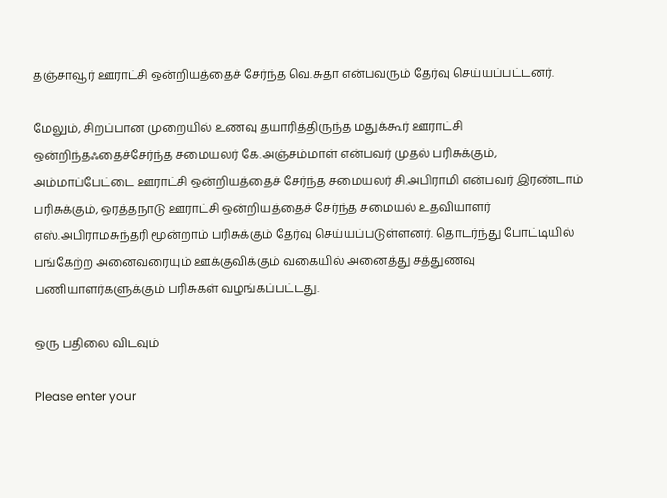தஞ்சாவூர் ஊராட்சி ஒன்றியத்தைச் சேர்ந்த வெ.சுதா என்பவரும் தேர்வு செய்யப்பட்டனர்.

மேலும், சிறப்பான முறையில் உணவு தயாரித்திருந்த மதுக்கூர் ஊராட்சி ஒன்றிந்தஃதைச்சேர்ந்த சமையலர் கே.அஞ்சம்மாள் என்பவர் முதல் பரிசுக்கும், அம்மாப்பேட்டை ஊராட்சி ஒன்றியத்தைச் சேர்ந்த சமையலர் சி.அபிராமி என்பவர் இரண்டாம் பரிசுக்கும், ஒரத்தநாடு ஊராட்சி ஒன்றியத்தைச் சேர்ந்த சமையல் உதவியாளர் எஸ்.அபிராமசுந்தரி மூன்றாம் பரிசுக்கும் தேர்வு செய்யப்படுள்ளனர். தொடர்ந்து போட்டியில் பங்கேற்ற அனைவரையும் ஊக்குவிக்கும் வகையில் அனைத்து சத்துணவு பணியாளர்களுக்கும் பரிசுகள் வழங்கப்பட்டது.

ஒரு பதிலை விடவும்

Please enter your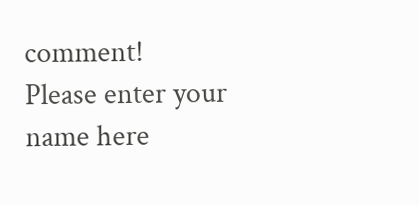comment!
Please enter your name here